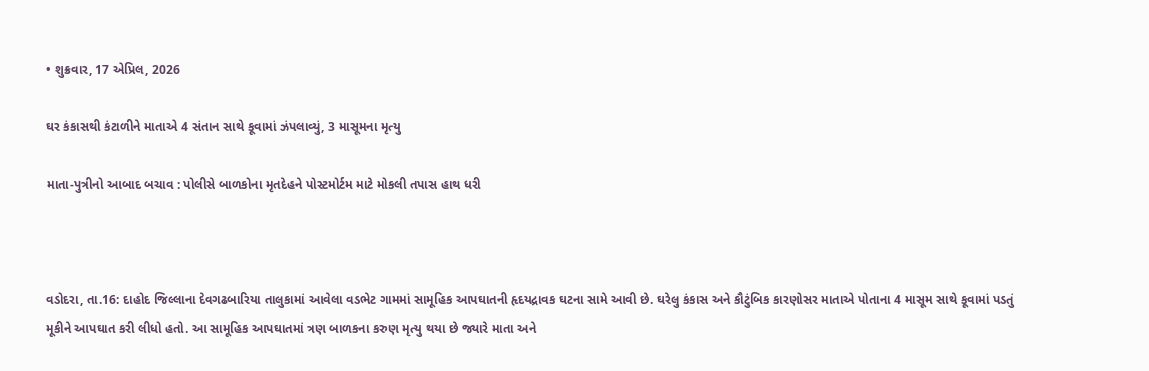• શુક્રવાર, 17 એપ્રિલ, 2026

ઘર કંકાસથી કંટાળીને માતાએ 4 સંતાન સાથે કૂવામાં ઝંપલાવ્યું, 3 માસૂમના મૃત્યુ

માતા-પુત્રીનો આબાદ બચાવ : પોલીસે બાળકોના મૃતદેહને પોસ્ટમોર્ટમ માટે મોકલી તપાસ હાથ ધરી



વડોદરા, તા.16: દાહોદ જિલ્લાના દેવગઢબારિયા તાલુકામાં આવેલા વડભેટ ગામમાં સામૂહિક આપઘાતની હૃદયદ્રાવક ઘટના સામે આવી છે. ઘરેલુ કંકાસ અને કૌટુંબિક કારણોસર માતાએ પોતાના 4 માસૂમ સાથે કૂવામાં પડતું મૂકીને આપઘાત કરી લીધો હતો. આ સામૂહિક આપઘાતમાં ત્રણ બાળકના કરુણ મૃત્યુ થયા છે જ્યારે માતા અને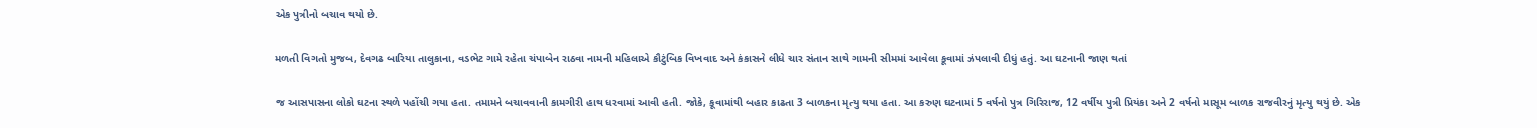એક પુત્રીનો બચાવ થયો છે.

મળતી વિગતો મુજબ, દેવગઢ બારિયા તાલુકાના, વડભેટ ગામે રહેતા ચંપાબેન રાઠવા નામની મહિલાએ કૌટુંબિક વિખવાદ અને કંકાસને લીધે ચાર સંતાન સાથે ગામની સીમમાં આવેલા કૂવામાં ઝંપલાવી દીધું હતું. આ ઘટનાની જાણ થતાં

જ આસપાસના લોકો ઘટના સ્થળે પહોંચી ગયા હતા. તમામને બચાવવાની કામગીરી હાથ ધરવામાં આવી હતી. જોકે, કૂવામાંથી બહાર કાઢતા 3 બાળકના મૃત્યુ થયા હતા. આ કરુણ ઘટનામાં 5 વર્ષનો પુત્ર ગિરિરાજ, 12 વર્ષીય પુત્રી પ્રિયંકા અને 2 વર્ષનો માસૂમ બાળક રાજવીરનું મૃત્યુ થયું છે. એક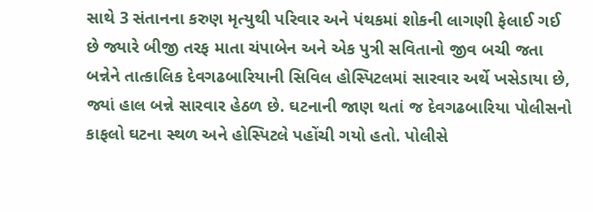સાથે 3 સંતાનના કરુણ મૃત્યુથી પરિવાર અને પંથકમાં શોકની લાગણી ફેલાઈ ગઈ છે જ્યારે બીજી તરફ માતા ચંપાબેન અને એક પુત્રી સવિતાનો જીવ બચી જતા બન્નેને તાત્કાલિક દેવગઢબારિયાની સિવિલ હોસ્પિટલમાં સારવાર અર્થે ખસેડાયા છે, જ્યાં હાલ બન્ને સારવાર હેઠળ છે. ઘટનાની જાણ થતાં જ દેવગઢબારિયા પોલીસનો કાફલો ઘટના સ્થળ અને હોસ્પિટલે પહોંચી ગયો હતો. પોલીસે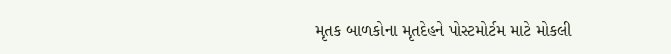મૃતક બાળકોના મૃતદેહને પોસ્ટમોર્ટમ માટે મોકલી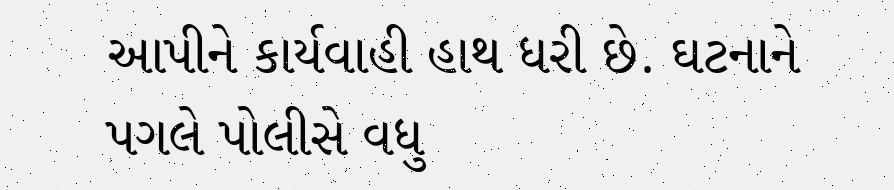આપીને કાર્યવાહી હાથ ધરી છે. ઘટનાને પગલે પોલીસે વધુ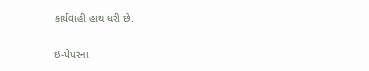કાર્યવાહી હાથ ધરી છે.

ઇ-પેપરના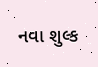નવા શુલ્ક